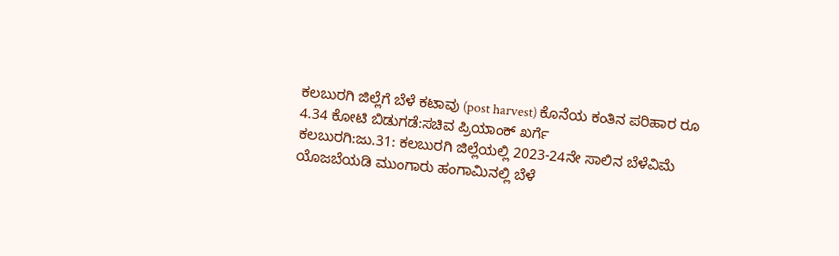ಕಲಬುರಗಿ‌ ಜಿಲ್ಲೆಗೆ ಬೆಳೆ‌ ಕಟಾವು (post harvest) ಕೊನೆಯ ಕಂತಿನ ಪರಿಹಾರ ರೂ 4.34 ಕೋಟಿ ಬಿಡುಗಡೆ:ಸಚಿವ ಪ್ರಿಯಾಂಕ್ ಖರ್ಗೆ
ಕಲಬುರಗಿ:ಜು.31: ಕಲಬುರಗಿ ಜಿಲ್ಲೆಯಲ್ಲಿ 2023-24ನೇ ಸಾಲಿನ‌ ಬೆಳೆ‌ವಿಮೆ ಯೊಜಬೆಯಡಿ ಮುಂಗಾರು‌ ಹಂಗಾಮಿನಲ್ಲಿ ಬೆಳೆ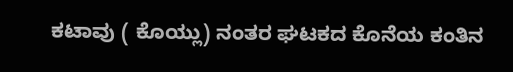ಕಟಾವು ( ಕೊಯ್ಲು) ನಂತರ ಘಟಕದ ಕೊನೆಯ ಕಂತಿನ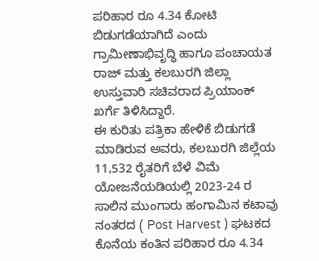ಪರಿಹಾರ ರೂ 4.34 ಕೋಟಿ ಬಿಡುಗಡೆಯಾಗಿದೆ ಎಂದು ಗ್ರಾಮೀಣಾಭಿವೃದ್ಧಿ ಹಾಗೂ ಪಂಚಾಯತ ರಾಜ್ ಮತ್ತು ಕಲಬುರಗಿ ಜಿಲ್ಲಾ ಉಸ್ತುವಾರಿ ಸಚಿವರಾದ ಪ್ರಿಯಾಂಕ್ ಖರ್ಗೆ ತಿಳಿಸಿದ್ದಾರೆ.
ಈ‌ ಕುರಿತು ಪತ್ರಿಕಾ ಹೇಳಿಕೆ ಬಿಡುಗಡೆ ಮಾಡಿರುವ ಅವರು, ಕಲಬುರಗಿ ‌ಜಿಲ್ಲೆಯ 11,532 ರೈತರಿಗೆ ಬೆಳೆ ವಿಮೆ ಯೋಜನೆಯಡಿಯಲ್ಲಿ 2023-24 ರ ಸಾಲಿನ ಮುಂಗಾರು ಹಂಗಾಮಿನ ಕಟಾವು ನಂತರದ ( Post Harvest ) ಘಟಕದ ಕೊನೆಯ ಕಂತಿನ ಪರಿಹಾರ ರೂ 4.34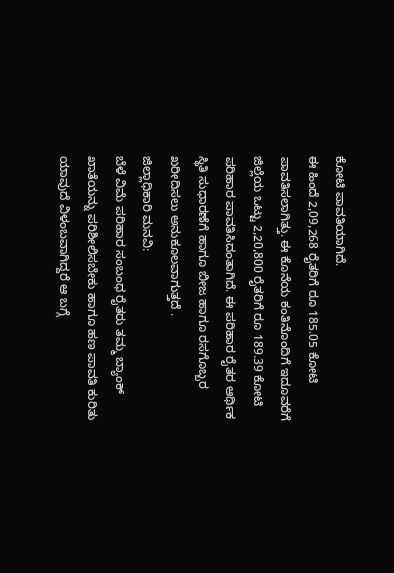ಕೋಟಿ ಪಾವತಿಯಾಗಿದೆ.
ಈ ಹಿಂದೆ 2,09,268 ರೈತರಿಗೆ ರೂ 185.05 ಕೋಟಿ ಪಾವತಿಸಲಾಗಿತ್ತು. ಈ ಕೊನೆಯ ಕಂತಿನೊಂದಿಗೆ ಇದೂವರೆಗೆ ಜಿಲ್ಲೆಯ ಒಟ್ಟು 2,20,800 ರೈತರಿಗೆ ರೂ 189.39 ಕೋಟಿ ಪರಿಹಾರ ಪಾವತಿಸಿದಂತಾಗಿದೆ. ಈ ಪರಿಹಾರ ರೈತರ ಆರ್ಥಿಕ‌ ಸ್ಥಿತಿ ಸುಧಾರಣೆಗೆ ಹಾಗೂ ಬೀಜ‌ ಹಾಗೂ ರಸಗೊಬ್ಬರ ಖರೀದಿಸಲು ಅನುಕೂಲವಾಗುತ್ತದೆ .
ಜಿಲ್ಲಾಧಿಕಾರಿ ಮನವಿ:
ಬೆಳೆ ವಿಮೆ ಪರಿಹಾರ ಸಂಬಂಧ ರೈತರು ತಮ್ಮ ಬ್ಯಾಂಕ್ ಖಾತೆಯನ್ನು ಪರಿಶೀಲಿಸಬೇಕು ಹಾಗೂ ಹಣ ಪಾವತಿ ಕುರಿತು ಯಾವುದೆ ವಿಳಂಬವಾಗಿದ್ದರೆ ಆ ಬಗ್ಗೆ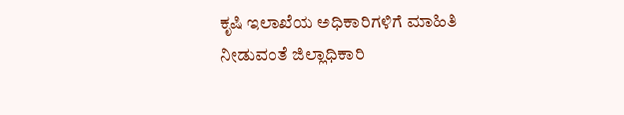ಕೃಷಿ‌ ಇಲಾಖೆಯ ಅಧಿಕಾರಿಗಳಿಗೆ ಮಾಹಿತಿ‌‌ ನೀಡುವಂತೆ ಜಿಲ್ಲಾಧಿಕಾರಿ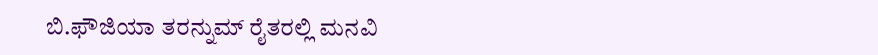ಬಿ.ಫೌಜಿಯಾ ತರನ್ನುಮ್ ರೈತ‌ರಲ್ಲಿ ಮನವಿ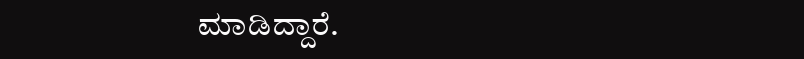ಮಾಡಿದ್ದಾರೆ.